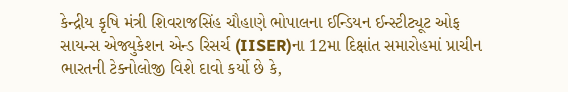કેન્દ્રીય કૃષિ મંત્રી શિવરાજસિંહ ચૌહાણે ભોપાલના ઈન્ડિયન ઈન્સ્ટીટ્યૂટ ઓફ સાયન્સ એજ્યુકેશન એન્ડ રિસર્ચ (IISER)ના 12મા દિક્ષાંત સમારોહમાં પ્રાચીન ભારતની ટેક્નોલોજી વિશે દાવો કર્યો છે કે,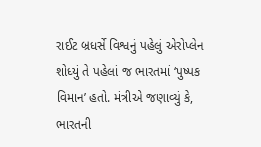રાઈટ બ્રધર્સે વિશ્વનું પહેલું એરોપ્લેન શોધ્યું તે પહેલાં જ ભારતમાં ‘પુષ્પક વિમાન’ હતો. મંત્રીએ જણાવ્યું કે, ભારતની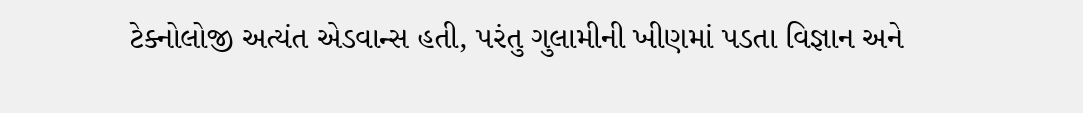ટેક્નોલોજી અત્યંત એડવાન્સ હતી, પરંતુ ગુલામીની ખીણમાં પડતા વિજ્ઞાન અને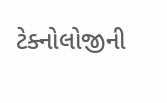ટેક્નોલોજીની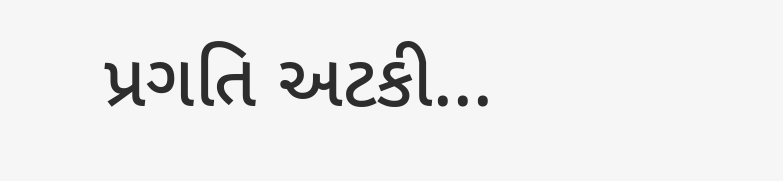પ્રગતિ અટકી...